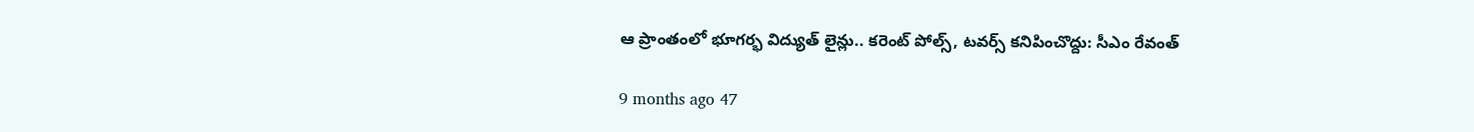ఆ ప్రాంతంలో భూగర్భ విద్యుత్ లైన్లు.. కరెంట్ పోల్స్, టవర్స్ కనిపించొద్దు: సీఎం రేవంత్

9 months ago 47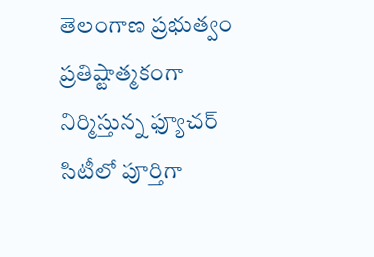తెలంగాణ ప్రభుత్వం ప్రతిష్టాత్మకంగా నిర్మిస్తున్న ఫ్యూచర్ సిటీలో పూర్తిగా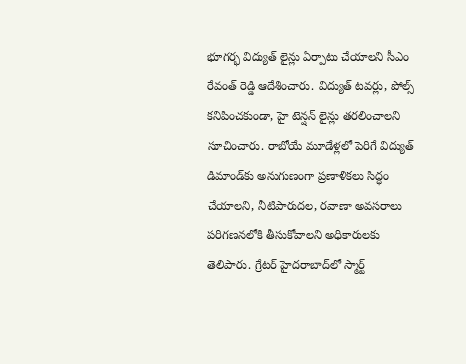భూగర్భ విద్యుత్ లైన్లు ఏర్పాటు చేయాలని సీఎం రేవంత్ రెడ్డి ఆదేశించారు. విద్యుత్ టవర్లు, పోల్స్ కనిపించకుండా, హై టెన్షన్ లైన్లు తరలించాలని సూచించారు. రాబోయే మూడేళ్లలో పెరిగే విద్యుత్ డిమాండ్‌కు అనుగుణంగా ప్రణాళికలు సిద్ధం చేయాలని, నీటిపారుదల, రవాణా అవసరాలు పరిగణనలోకి తీసుకోవాలని అధికారులకు తెలిపారు. గ్రేటర్ హైదరాబాద్‌లో స్మార్ట్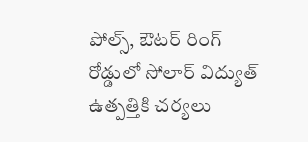పోల్స్, ఔటర్ రింగ్ రోడ్డులో సోలార్ విద్యుత్ ఉత్పత్తికి చర్యలు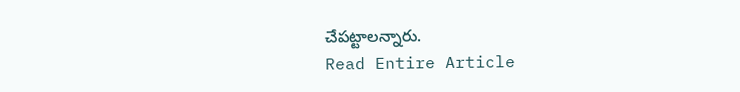చేపట్టాలన్నారు.
Read Entire Article